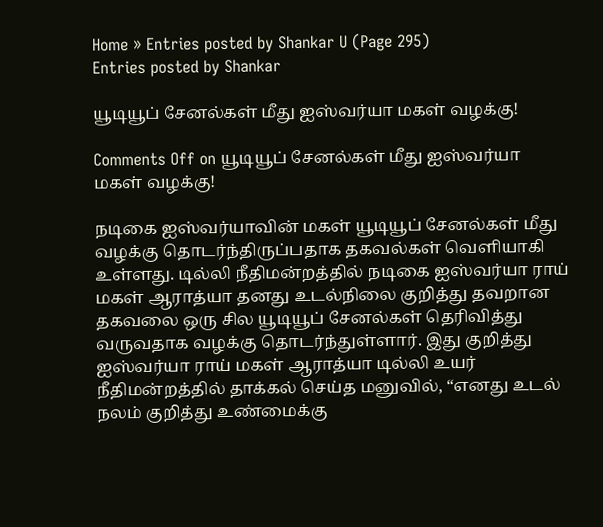Home » Entries posted by Shankar U (Page 295)
Entries posted by Shankar

யூடியூப் சேனல்கள் மீது ஐஸ்வர்யா மகள் வழக்கு!

Comments Off on யூடியூப் சேனல்கள் மீது ஐஸ்வர்யா மகள் வழக்கு!

நடிகை ஐஸ்வர்யாவின் மகள் யூடியூப் சேனல்கள் மீது வழக்கு தொடர்ந்திருப்பதாக தகவல்கள் வெளியாகி உள்ளது. டில்லி நீதிமன்றத்தில் நடிகை ஐஸ்வர்யா ராய் மகள் ஆராத்யா தனது உடல்நிலை குறித்து தவறான தகவலை ஒரு சில யூடியூப் சேனல்கள் தெரிவித்து வருவதாக வழக்கு தொடர்ந்துள்ளார். இது குறித்து ஐஸ்வர்யா ராய் மகள் ஆராத்யா டில்லி உயர் நீதிமன்றத்தில் தாக்கல் செய்த மனுவில், “எனது உடல் நலம் குறித்து உண்மைக்கு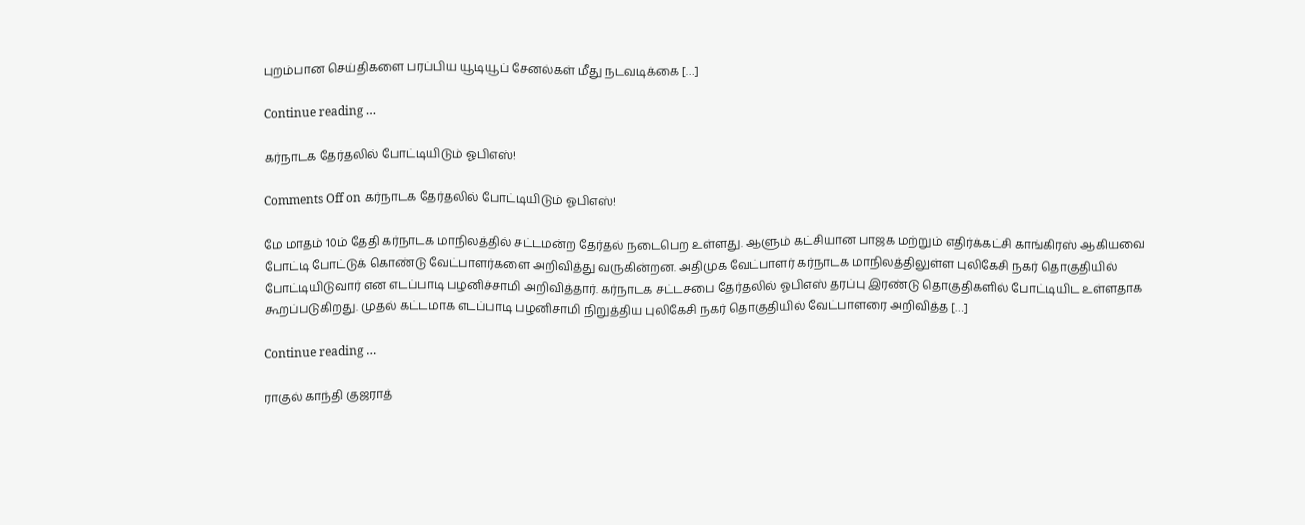புறம்பான செய்திகளை பரப்பிய யூடியூப் சேனல்கள் மீது நடவடிக்கை […]

Continue reading …

கர்நாடக தேர்தலில் போட்டியிடும் ஓபிஎஸ்!

Comments Off on கர்நாடக தேர்தலில் போட்டியிடும் ஓபிஎஸ்!

மே மாதம் 10ம் தேதி கர்நாடக மாநிலத்தில் சட்டமன்ற தேர்தல் நடைபெற உள்ளது. ஆளும் கட்சியான பாஜக மற்றும் எதிர்க்கட்சி காங்கிரஸ் ஆகியவை போட்டி போட்டுக் கொண்டு வேட்பாளர்களை அறிவித்து வருகின்றன. அதிமுக வேட்பாளர் கர்நாடக மாநிலத்திலுள்ள புலிகேசி நகர் தொகுதியில் போட்டியிடுவார் என எடப்பாடி பழனிச்சாமி அறிவித்தார். கர்நாடக சட்டசபை தேர்தலில் ஓபிஎஸ் தரப்பு இரண்டு தொகுதிகளில் போட்டியிட உள்ளதாக கூறப்படுகிறது. முதல் கட்டமாக எடப்பாடி பழனிசாமி நிறுத்திய புலிகேசி நகர் தொகுதியில் வேட்பாளரை அறிவித்த […]

Continue reading …

ராகுல் காந்தி குஜராத்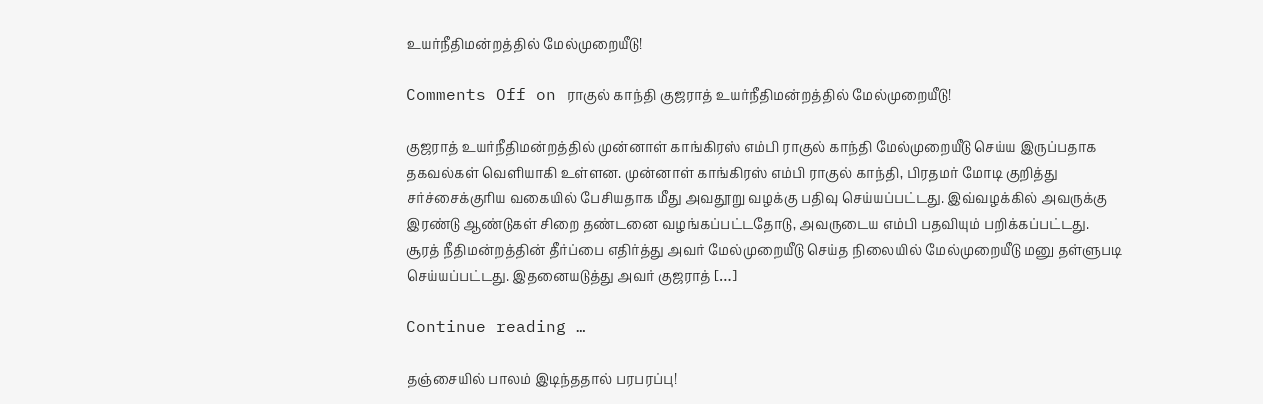உயர்நீதிமன்றத்தில் மேல்முறையீடு!

Comments Off on ராகுல் காந்தி குஜராத் உயர்நீதிமன்றத்தில் மேல்முறையீடு!

குஜராத் உயர்நீதிமன்றத்தில் முன்னாள் காங்கிரஸ் எம்பி ராகுல் காந்தி மேல்முறையீடு செய்ய இருப்பதாக தகவல்கள் வெளியாகி உள்ளன. முன்னாள் காங்கிரஸ் எம்பி ராகுல் காந்தி, பிரதமர் மோடி குறித்து சர்ச்சைக்குரிய வகையில் பேசியதாக மீது அவதூறு வழக்கு பதிவு செய்யப்பட்டது. இவ்வழக்கில் அவருக்கு இரண்டு ஆண்டுகள் சிறை தண்டனை வழங்கப்பட்டதோடு, அவருடைய எம்பி பதவியும் பறிக்கப்பட்டது. சூரத் நீதிமன்றத்தின் தீர்ப்பை எதிர்த்து அவர் மேல்முறையீடு செய்த நிலையில் மேல்முறையீடு மனு தள்ளுபடி செய்யப்பட்டது. இதனையடுத்து அவர் குஜராத் […]

Continue reading …

தஞ்சையில் பாலம் இடிந்ததால் பரபரப்பு!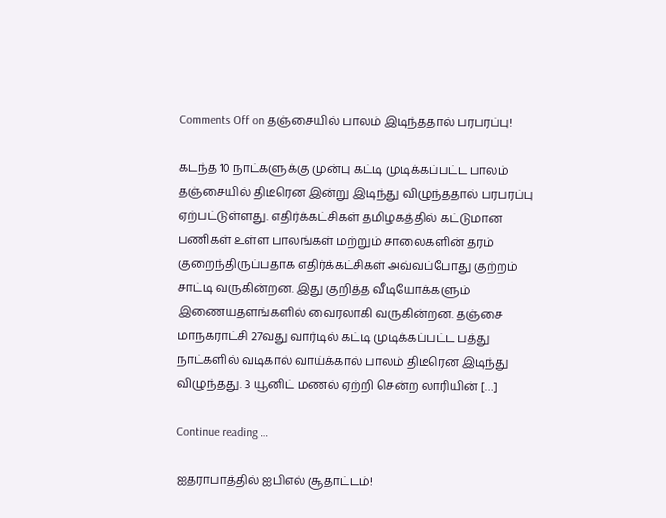Comments Off on தஞ்சையில் பாலம் இடிந்ததால் பரபரப்பு!

கடந்த 10 நாட்களுக்கு முன்பு கட்டி முடிக்கப்பட்ட பாலம் தஞ்சையில் திடீரென இன்று இடிந்து விழுந்ததால் பரபரப்பு ஏற்பட்டுள்ளது. எதிர்க்கட்சிகள் தமிழகத்தில் கட்டுமான பணிகள் உள்ள பாலங்கள் மற்றும் சாலைகளின் தரம் குறைந்திருப்பதாக எதிர்க்கட்சிகள் அவ்வப்போது குற்றம் சாட்டி வருகின்றன. இது குறித்த வீடியோக்களும் இணையதளங்களில் வைரலாகி வருகின்றன. தஞ்சை மாநகராட்சி 27வது வார்டில் கட்டி முடிக்கப்பட்ட பத்து நாட்களில் வடிகால் வாய்க்கால் பாலம் திடீரென இடிந்து விழுந்தது. 3 யூனிட் மணல் ஏற்றி சென்ற லாரியின் […]

Continue reading …

ஐதராபாத்தில் ஐபிஎல் சூதாட்டம்!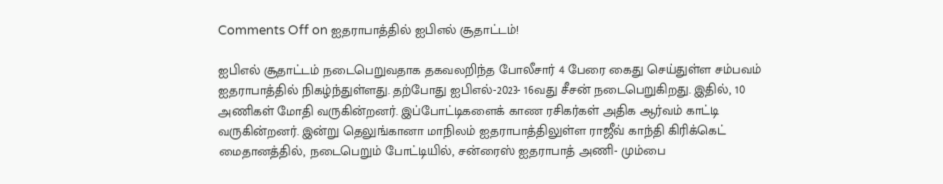Comments Off on ஐதராபாத்தில் ஐபிஎல் சூதாட்டம்!

ஐபிஎல் சூதாட்டம் நடைபெறுவதாக தகவலறிந்த போலீசார் 4 பேரை கைது செய்துள்ள சம்பவம் ஐதராபாத்தில் நிகழ்ந்துள்ளது. தற்போது ஐபிஎல்-2023- 16வது சீசன் நடைபெறுகிறது. இதில், 10 அணிகள் மோதி வருகின்றனர். இப்போட்டிகளைக் காண ரசிகர்கள் அதிக ஆர்வம் காட்டி வருகின்றனர். இன்று தெலுங்கானா மாநிலம் ஐதராபாத்திலுள்ள ராஜீவ் காந்தி கிரிக்கெட் மைதானத்தில், நடைபெறும் போட்டியில், சன்ரைஸ் ஐதராபாத் அணி- மும்பை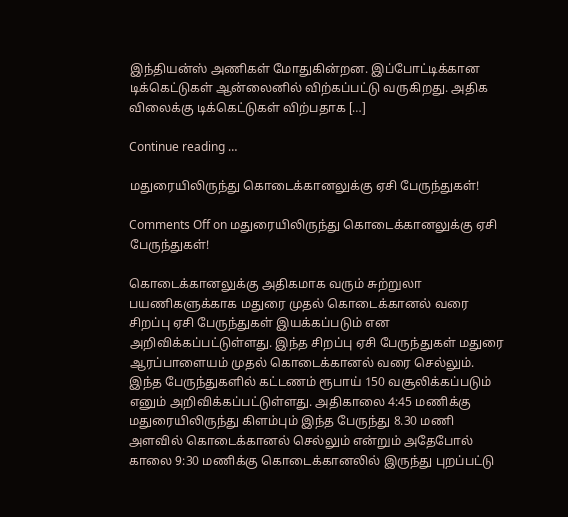இந்தியன்ஸ் அணிகள் மோதுகின்றன. இப்போட்டிக்கான டிக்கெட்டுகள் ஆன்லைனில் விற்கப்பட்டு வருகிறது. அதிக விலைக்கு டிக்கெட்டுகள் விற்பதாக […]

Continue reading …

மதுரையிலிருந்து கொடைக்கானலுக்கு ஏசி பேருந்துகள்!

Comments Off on மதுரையிலிருந்து கொடைக்கானலுக்கு ஏசி பேருந்துகள்!

கொடைக்கானலுக்கு அதிகமாக வரும் சுற்றுலா பயணிகளுக்காக மதுரை முதல் கொடைக்கானல் வரை சிறப்பு ஏசி பேருந்துகள் இயக்கப்படும் என அறிவிக்கப்பட்டுள்ளது. இந்த சிறப்பு ஏசி பேருந்துகள் மதுரை ஆரப்பாளையம் முதல் கொடைக்கானல் வரை செல்லும். இந்த பேருந்துகளில் கட்டணம் ரூபாய் 150 வசூலிக்கப்படும் எனும் அறிவிக்கப்பட்டுள்ளது. அதிகாலை 4:45 மணிக்கு மதுரையிலிருந்து கிளம்பும் இந்த பேருந்து 8.30 மணி அளவில் கொடைக்கானல் செல்லும் என்றும் அதேபோல் காலை 9:30 மணிக்கு கொடைக்கானலில் இருந்து புறப்பட்டு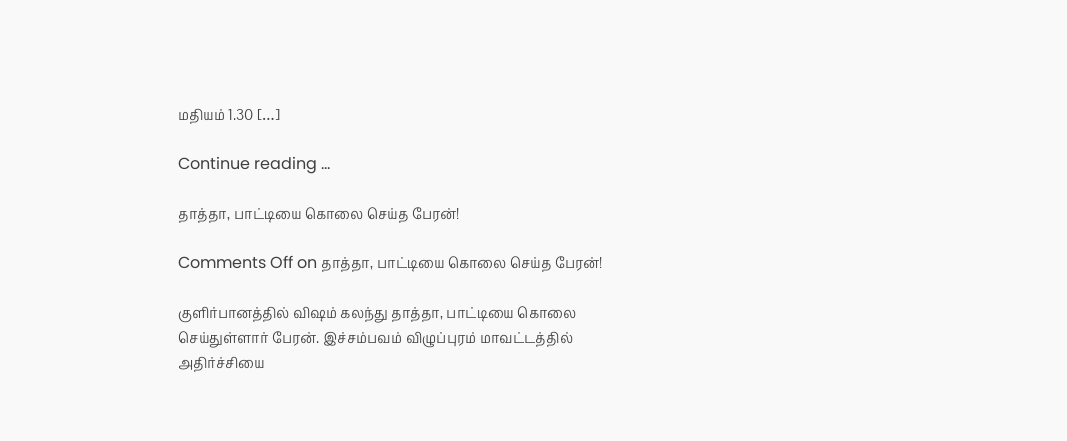மதியம் 1.30 […]

Continue reading …

தாத்தா, பாட்டியை கொலை செய்த பேரன்!

Comments Off on தாத்தா, பாட்டியை கொலை செய்த பேரன்!

குளிர்பானத்தில் விஷம் கலந்து தாத்தா, பாட்டியை கொலை செய்துள்ளார் பேரன். இச்சம்பவம் விழுப்புரம் மாவட்டத்தில் அதிர்ச்சியை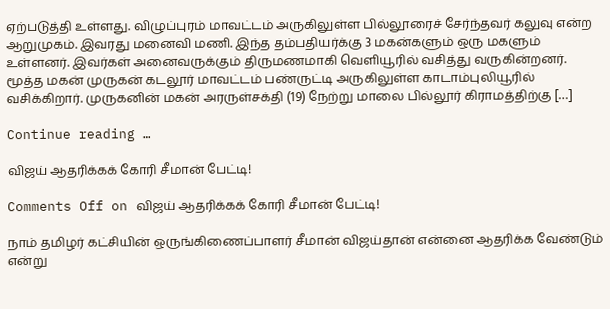ஏற்படுத்தி உள்ளது. விழுப்புரம் மாவட்டம் அருகிலுள்ள பில்லூரைச் சேர்ந்தவர் கலுவு என்ற ஆறுமுகம். இவரது மனைவி மணி. இந்த தம்பதியர்க்கு 3 மகன்களும் ஒரு மகளும் உள்ளனர். இவர்கள் அனைவருக்கும் திருமணமாகி வெளியூரில் வசித்து வருகின்றனர். மூத்த மகன் முருகன் கடலூர் மாவட்டம் பண்ருட்டி அருகிலுள்ள காடாம்புலியூரில் வசிக்கிறார். முருகனின் மகன் அரருள்சக்தி (19) நேற்று மாலை பில்லூர் கிராமத்திற்கு […]

Continue reading …

விஜய் ஆதரிக்கக் கோரி சீமான் பேட்டி!

Comments Off on விஜய் ஆதரிக்கக் கோரி சீமான் பேட்டி!

நாம் தமிழர் கட்சியின் ஒருங்கிணைப்பாளர் சீமான் விஜய்தான் என்னை ஆதரிக்க வேண்டும் என்று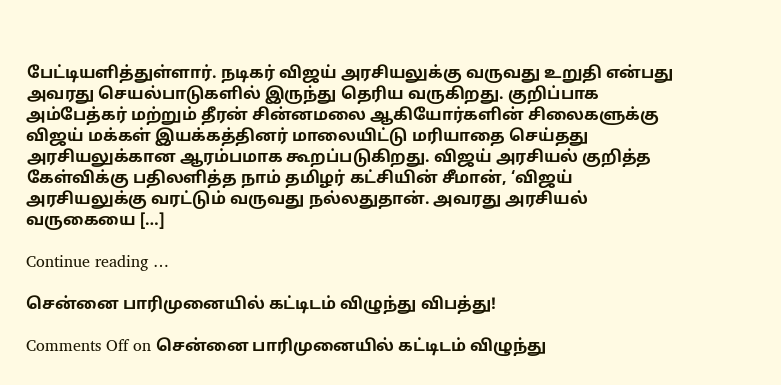பேட்டியளித்துள்ளார். நடிகர் விஜய் அரசியலுக்கு வருவது உறுதி என்பது அவரது செயல்பாடுகளில் இருந்து தெரிய வருகிறது. குறிப்பாக அம்பேத்கர் மற்றும் தீரன் சின்னமலை ஆகியோர்களின் சிலைகளுக்கு விஜய் மக்கள் இயக்கத்தினர் மாலையிட்டு மரியாதை செய்தது அரசியலுக்கான ஆரம்பமாக கூறப்படுகிறது. விஜய் அரசியல் குறித்த கேள்விக்கு பதிலளித்த நாம் தமிழர் கட்சியின் சீமான், ‘விஜய் அரசியலுக்கு வரட்டும் வருவது நல்லதுதான். அவரது அரசியல் வருகையை […]

Continue reading …

சென்னை பாரிமுனையில் கட்டிடம் விழுந்து விபத்து!

Comments Off on சென்னை பாரிமுனையில் கட்டிடம் விழுந்து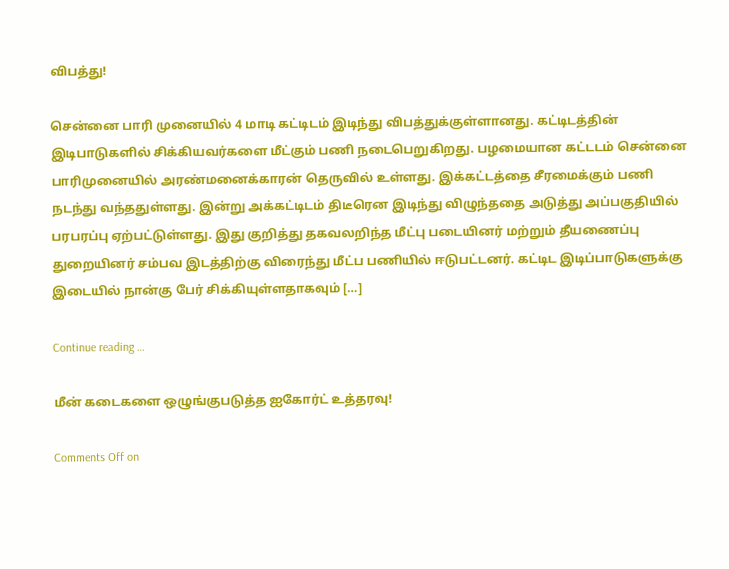விபத்து!

சென்னை பாரி முனையில் 4 மாடி கட்டிடம் இடிந்து விபத்துக்குள்ளானது. கட்டிடத்தின் இடிபாடுகளில் சிக்கியவர்களை மீட்கும் பணி நடைபெறுகிறது. பழமையான கட்டடம் சென்னை பாரிமுனையில் அரண்மனைக்காரன் தெருவில் உள்ளது. இக்கட்டத்தை சீரமைக்கும் பணி நடந்து வந்ததுள்ளது. இன்று அக்கட்டிடம் திடீரென இடிந்து விழுந்ததை அடுத்து அப்பகுதியில் பரபரப்பு ஏற்பட்டுள்ளது. இது குறித்து தகவலறிந்த மீட்பு படையினர் மற்றும் தீயணைப்பு துறையினர் சம்பவ இடத்திற்கு விரைந்து மீட்ப பணியில் ஈடுபட்டனர். கட்டிட இடிப்பாடுகளுக்கு இடையில் நான்கு பேர் சிக்கியுள்ளதாகவும் […]

Continue reading …

மீன் கடைகளை ஒழுங்குபடுத்த ஐகோர்ட் உத்தரவு!

Comments Off on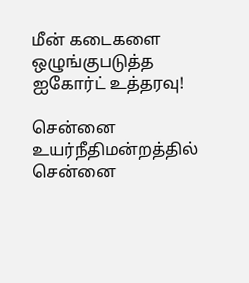மீன் கடைகளை ஒழுங்குபடுத்த ஐகோர்ட் உத்தரவு!

சென்னை உயர்நீதிமன்றத்தில் சென்னை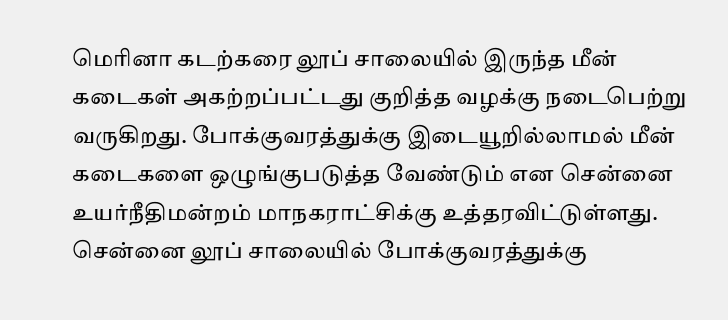மெரினா கடற்கரை லூப் சாலையில் இருந்த மீன் கடைகள் அகற்றப்பட்டது குறித்த வழக்கு நடைபெற்று வருகிறது. போக்குவரத்துக்கு இடையூறில்லாமல் மீன் கடைகளை ஒழுங்குபடுத்த வேண்டும் என சென்னை உயர்நீதிமன்றம் மாநகராட்சிக்கு உத்தரவிட்டுள்ளது. சென்னை லூப் சாலையில் போக்குவரத்துக்கு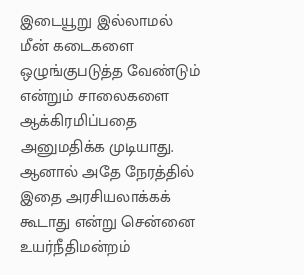இடையூறு இல்லாமல் மீன் கடைகளை ஒழுங்குபடுத்த வேண்டும் என்றும் சாலைகளை ஆக்கிரமிப்பதை அனுமதிக்க முடியாது. ஆனால் அதே நேரத்தில் இதை அரசியலாக்கக் கூடாது என்று சென்னை உயர்நீதிமன்றம்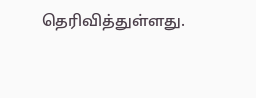தெரிவித்துள்ளது.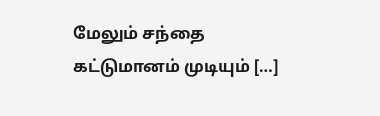மேலும் சந்தை கட்டுமானம் முடியும் […]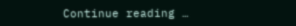Continue reading …